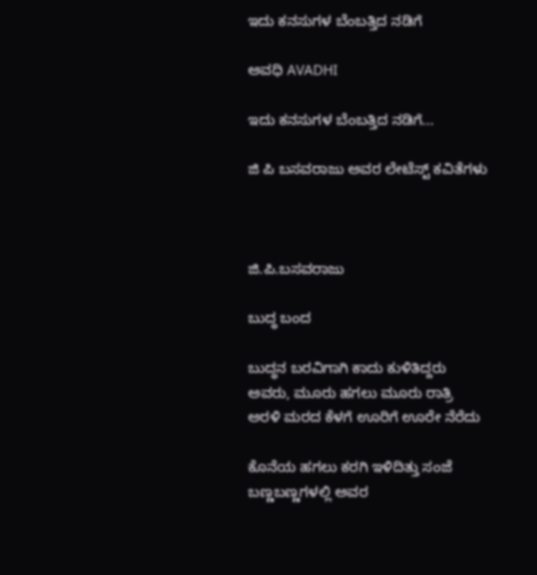ಇದು ಕನಸುಗಳ ಬೆಂಬತ್ತಿದ ನಡಿಗೆ‍

ಅವಧಿ AVADHI

ಇದು ಕನಸುಗಳ ಬೆಂಬತ್ತಿದ ನಡಿಗೆ...

ಜಿ ಪಿ ಬಸವರಾಜು ಅವರ ಲೇಟೆಸ್ಟ್ ಕವಿತೆಗಳು



ಜಿ.ಪಿ.ಬಸವರಾಜು

ಬುದ್ಧ ಬಂದ

ಬುದ್ಧನ ಬರವಿಗಾಗಿ ಕಾದು ಕುಳಿತಿದ್ದರು
ಅವರು, ಮೂರು ಹಗಲು ಮೂರು ರಾತ್ರಿ
ಅರಳಿ ಮರದ ಕೆಳಗೆ ಊರಿಗೆ ಊರೇ ನೆರೆದು

ಕೊನೆಯ ಹಗಲು ಕರಗಿ ಇಳಿದಿತ್ತು ಸಂಜೆ
ಬಣ್ಣಬಣ್ಣಗಳಲ್ಲಿ ಅವರ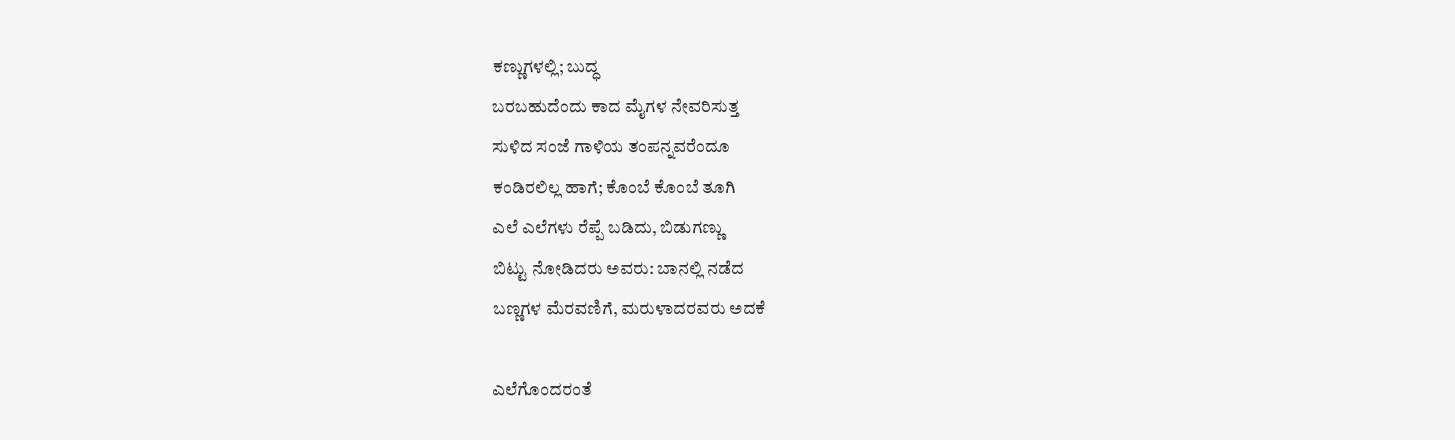ಕಣ್ಣುಗಳಲ್ಲಿ; ಬುದ್ಧ
ಬರಬಹುದೆಂದು ಕಾದ ಮೈಗಳ ನೇವರಿಸುತ್ತ
ಸುಳಿದ ಸಂಜೆ ಗಾಳಿಯ ತಂಪನ್ನವರೆಂದೂ
ಕಂಡಿರಲಿಲ್ಲ ಹಾಗೆ; ಕೊಂಬೆ ಕೊಂಬೆ ತೂಗಿ
ಎಲೆ ಎಲೆಗಳು ರೆಪ್ಪೆ ಬಡಿದು, ಬಿಡುಗಣ್ಣು
ಬಿಟ್ಟು ನೋಡಿದರು ಅವರು: ಬಾನಲ್ಲಿ ನಡೆದ
ಬಣ್ಣಗಳ ಮೆರವಣಿಗೆ, ಮರುಳಾದರವರು ಅದಕೆ

ಎಲೆಗೊಂದರಂತೆ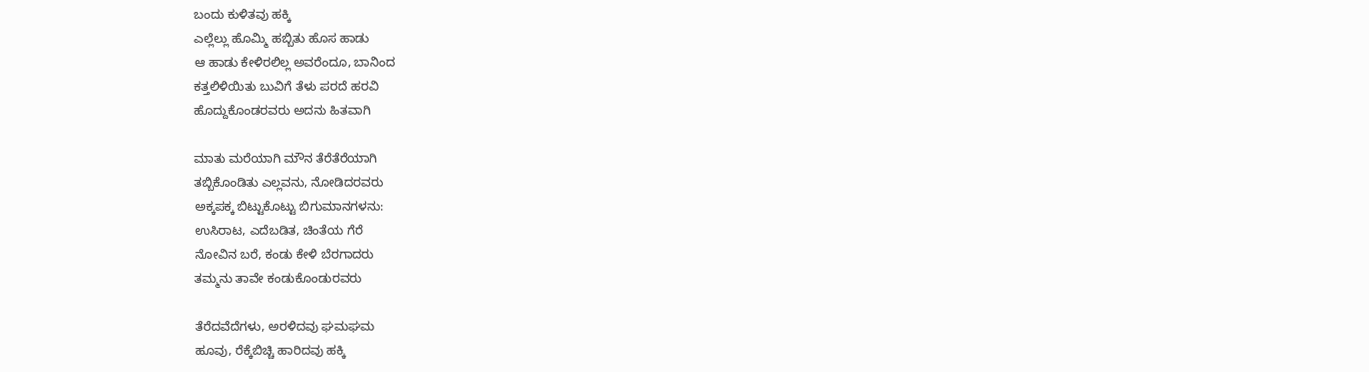ಬಂದು ಕುಳಿತವು ಹಕ್ಕಿ
ಎಲ್ಲೆಲ್ಲು ಹೊಮ್ಮಿ ಹಬ್ಬಿತು ಹೊಸ ಹಾಡು
ಆ ಹಾಡು ಕೇಳಿರಲಿಲ್ಲ ಅವರೆಂದೂ, ಬಾನಿಂದ
ಕತ್ತಲಿಳಿಯಿತು ಬುವಿಗೆ ತೆಳು ಪರದೆ ಹರವಿ
ಹೊದ್ದುಕೊಂಡರವರು ಅದನು ಹಿತವಾಗಿ

ಮಾತು ಮರೆಯಾಗಿ ಮೌನ ತೆರೆತೆರೆಯಾಗಿ
ತಬ್ಬಿಕೊಂಡಿತು ಎಲ್ಲವನು, ನೋಡಿದರವರು
ಅಕ್ಕಪಕ್ಕ ಬಿಟ್ಟುಕೊಟ್ಟು ಬಿಗುಮಾನಗಳನು:
ಉಸಿರಾಟ, ಎದೆಬಡಿತ, ಚಿಂತೆಯ ಗೆರೆ
ನೋವಿನ ಬರೆ, ಕಂಡು ಕೇಳಿ ಬೆರಗಾದರು
ತಮ್ಮನು ತಾವೇ ಕಂಡುಕೊಂಡುರವರು

ತೆರೆದವೆದೆಗಳು, ಅರಳಿದವು ಘಮಘಮ
ಹೂವು, ರೆಕ್ಕೆಬಿಚ್ಚಿ ಹಾರಿದವು ಹಕ್ಕಿ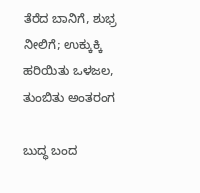ತೆರೆದ ಬಾನಿಗೆ, ಶುಭ್ರ ನೀಲಿಗೆ; ಉಕ್ಕುಕ್ಕಿ
ಹರಿಯಿತು ಒಳಜಲ, ತುಂಬಿತು ಅಂತರಂಗ

ಬುದ್ಧ ಬಂದ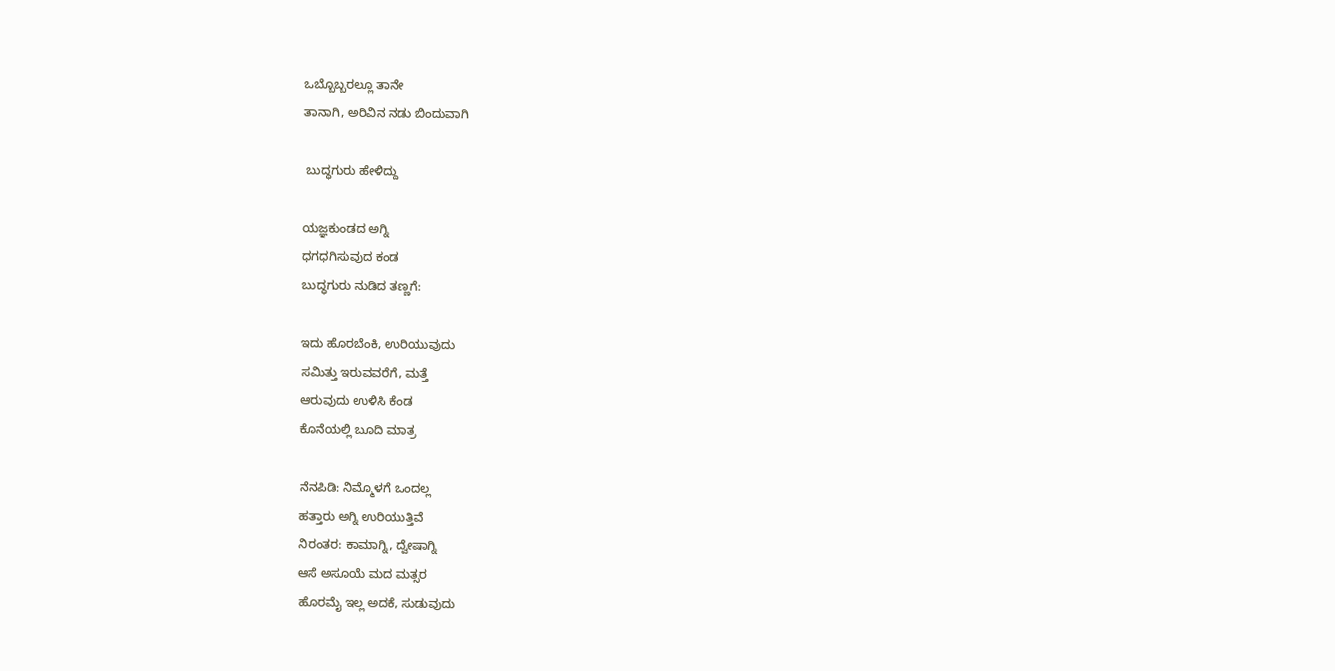ಒಬ್ಬೊಬ್ಬರಲ್ಲೂ ತಾನೇ
ತಾನಾಗಿ, ಅರಿವಿನ ನಡು ಬಿಂದುವಾಗಿ

 ಬುದ್ಧಗುರು ಹೇಳಿದ್ದು

ಯಜ್ಞಕುಂಡದ ಅಗ್ನಿ
ಧಗಧಗಿಸುವುದ ಕಂಡ
ಬುದ್ಧಗುರು ನುಡಿದ ತಣ್ಣಗೆ:

ಇದು ಹೊರಬೆಂಕಿ, ಉರಿಯುವುದು
ಸಮಿತ್ತು ಇರುವವರೆಗೆ, ಮತ್ತೆ
ಆರುವುದು ಉಳಿಸಿ ಕೆಂಡ
ಕೊನೆಯಲ್ಲಿ ಬೂದಿ ಮಾತ್ರ

ನೆನಪಿಡಿ: ನಿಮ್ಮೊಳಗೆ ಒಂದಲ್ಲ
ಹತ್ತಾರು ಅಗ್ನಿ ಉರಿಯುತ್ತಿವೆ
ನಿರಂತರ: ಕಾಮಾಗ್ನಿ, ದ್ವೇಷಾಗ್ನಿ
ಆಸೆ ಅಸೂಯೆ ಮದ ಮತ್ಸರ
ಹೊರಮೈ ಇಲ್ಲ ಅದಕೆ, ಸುಡುವುದು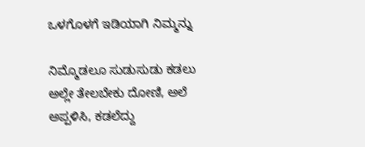ಒಳಗೊಳಗೆ ಇಡಿಯಾಗಿ ನಿಮ್ಮನ್ನು

ನಿಮ್ಮೊಡಲೂ ಸುಡುಸುಡು ಕಡಲು
ಅಲ್ಲೇ ತೇಲಬೇಕು ದೋಣಿ, ಅಲೆ
ಅಪ್ಪಳಿಸಿ, ಕಡಲೆದ್ದು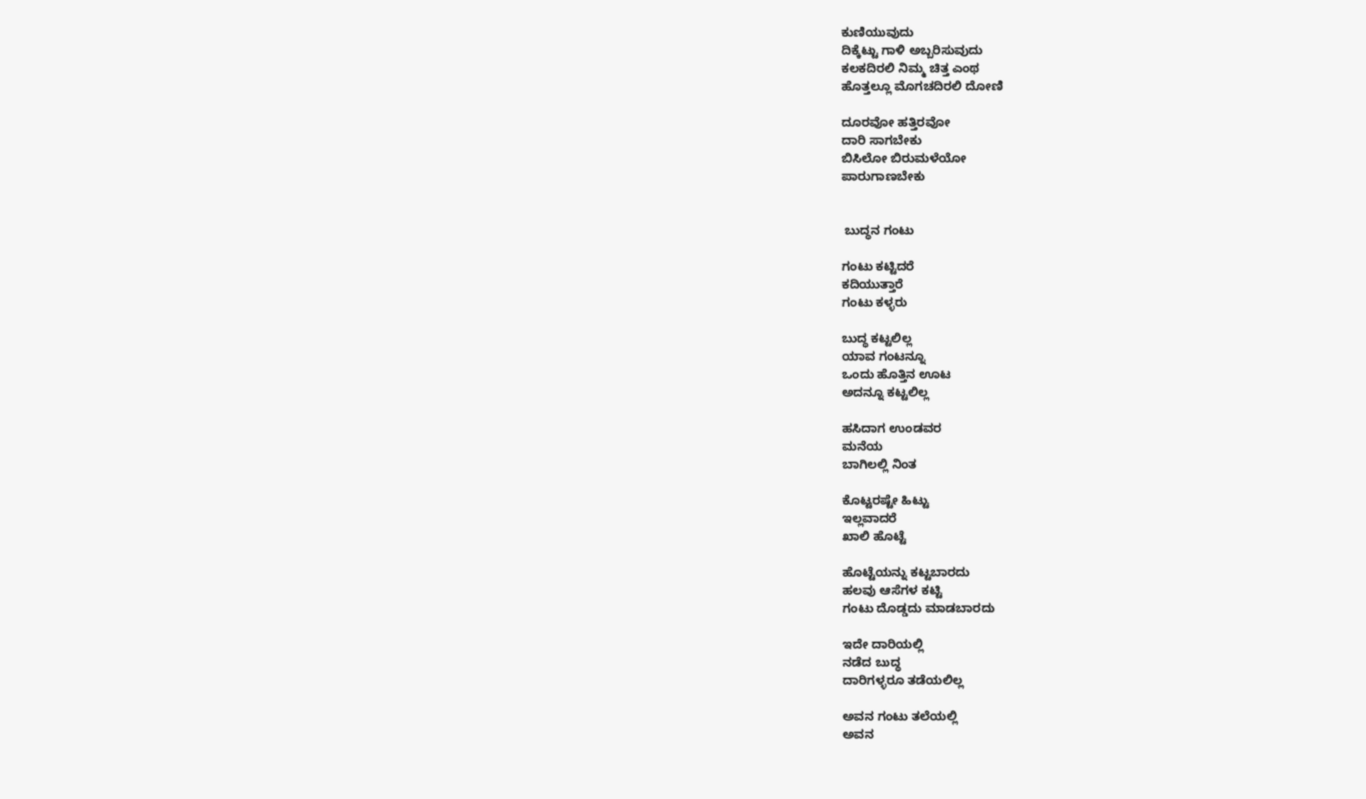ಕುಣಿಯುವುದು
ದಿಕ್ಕೆಟ್ಟು ಗಾಳಿ ಅಬ್ಬರಿಸುವುದು
ಕಲಕದಿರಲಿ ನಿಮ್ಮ ಚಿತ್ತ ಎಂಥ
ಹೊತ್ತಲ್ಲೂ ಮೊಗಚದಿರಲಿ ದೋಣಿ

ದೂರವೋ ಹತ್ತಿರವೋ
ದಾರಿ ಸಾಗಬೇಕು
ಬಿಸಿಲೋ ಬಿರುಮಳೆಯೋ
ಪಾರುಗಾಣಬೇಕು


 ಬುದ್ಧನ ಗಂಟು

ಗಂಟು ಕಟ್ಟಿದರೆ
ಕದಿಯುತ್ತಾರೆ
ಗಂಟು ಕಳ್ಳರು

ಬುದ್ಧ ಕಟ್ಟಲಿಲ್ಲ
ಯಾವ ಗಂಟನ್ನೂ
ಒಂದು ಹೊತ್ತಿನ ಊಟ
ಅದನ್ನೂ ಕಟ್ಟಲಿಲ್ಲ

ಹಸಿದಾಗ ಉಂಡವರ
ಮನೆಯ
ಬಾಗಿಲಲ್ಲಿ ನಿಂತ

ಕೊಟ್ಟರಷ್ಟೇ ಹಿಟ್ಟು
ಇಲ್ಲವಾದರೆ
ಖಾಲಿ ಹೊಟ್ಟೆ

ಹೊಟ್ಟೆಯನ್ನು ಕಟ್ಟಬಾರದು
ಹಲವು ಆಸೆಗಳ ಕಟ್ಟಿ
ಗಂಟು ದೊಡ್ಡದು ಮಾಡಬಾರದು

ಇದೇ ದಾರಿಯಲ್ಲಿ
ನಡೆದ ಬುದ್ಧ
ದಾರಿಗಳ್ಳರೂ ತಡೆಯಲಿಲ್ಲ

ಅವನ ಗಂಟು ತಲೆಯಲ್ಲಿ
ಅವನ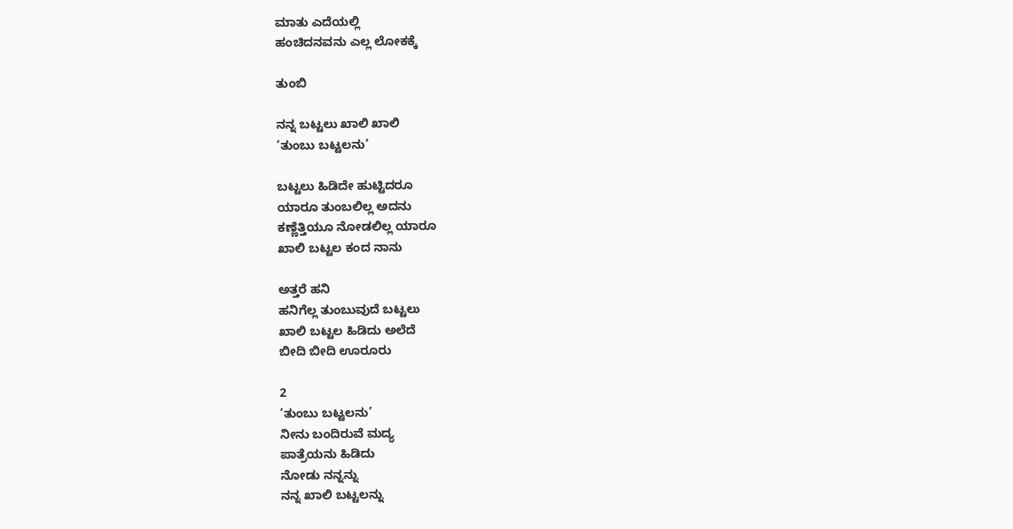ಮಾತು ಎದೆಯಲ್ಲಿ
ಹಂಚಿದನವನು ಎಲ್ಲ ಲೋಕಕ್ಕೆ

ತುಂಬಿ

ನನ್ನ ಬಟ್ಟಲು ಖಾಲಿ ಖಾಲಿ
‘ತುಂಬು ಬಟ್ಟಲನು’

ಬಟ್ಟಲು ಹಿಡಿದೇ ಹುಟ್ಟಿದರೂ
ಯಾರೂ ತುಂಬಲಿಲ್ಲ ಅದನು
ಕಣ್ಣೆತ್ತಿಯೂ ನೋಡಲಿಲ್ಲ ಯಾರೂ
ಖಾಲಿ ಬಟ್ಟಲ ಕಂದ ನಾನು

ಅತ್ತರೆ ಹನಿ
ಹನಿಗೆಲ್ಲ ತುಂಬುವುದೆ ಬಟ್ಟಲು
ಖಾಲಿ ಬಟ್ಟಲ ಹಿಡಿದು ಅಲೆದೆ
ಬೀದಿ ಬೀದಿ ಊರೂರು

2
‘ತುಂಬು ಬಟ್ಟಲನು’
ನೀನು ಬಂದಿರುವೆ ಮದ್ಯ
ಪಾತ್ರೆಯನು ಹಿಡಿದು
ನೋಡು ನನ್ನನ್ನು
ನನ್ನ ಖಾಲಿ ಬಟ್ಟಲನ್ನು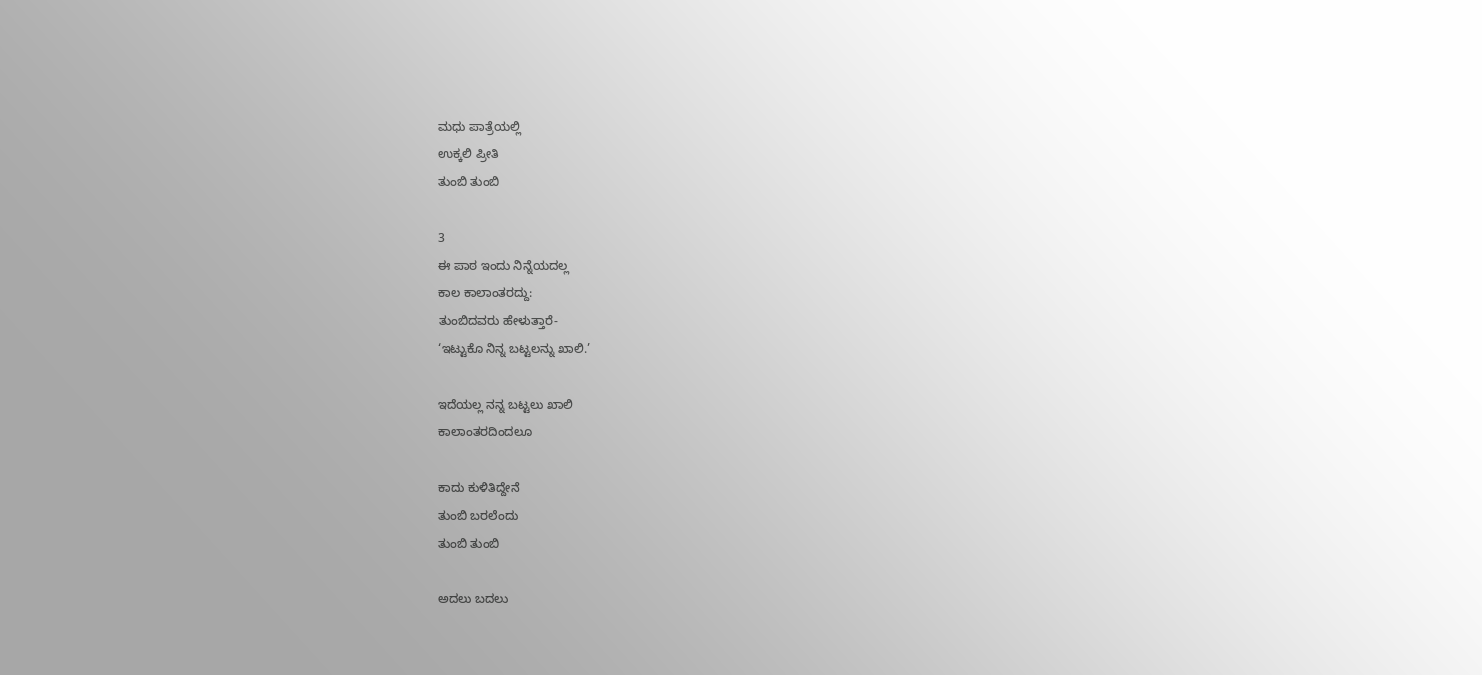ಮಧು ಪಾತ್ರೆಯಲ್ಲಿ
ಉಕ್ಕಲಿ ಪ್ರೀತಿ
ತುಂಬಿ ತುಂಬಿ

3
ಈ ಪಾಠ ಇಂದು ನಿನ್ನೆಯದಲ್ಲ
ಕಾಲ ಕಾಲಾಂತರದ್ದು:
ತುಂಬಿದವರು ಹೇಳುತ್ತಾರೆ-
‘ಇಟ್ಟುಕೊ ನಿನ್ನ ಬಟ್ಟಲನ್ನು ಖಾಲಿ.’

ಇದೆಯಲ್ಲ ನನ್ನ ಬಟ್ಟಲು ಖಾಲಿ
ಕಾಲಾಂತರದಿಂದಲೂ

ಕಾದು ಕುಳಿತಿದ್ದೇನೆ
ತುಂಬಿ ಬರಲೆಂದು
ತುಂಬಿ ತುಂಬಿ

ಅದಲು ಬದಲು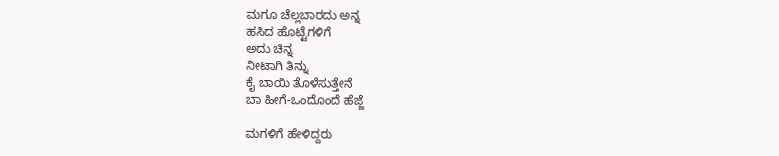ಮಗೂ ಚೆಲ್ಲಬಾರದು ಅನ್ನ
ಹಸಿದ ಹೊಟ್ಟೆಗಳಿಗೆ
ಅದು ಚಿನ್ನ
ನೀಟಾಗಿ ತಿನ್ನು
ಕೈ ಬಾಯಿ ತೊಳೆಸುತ್ತೇನೆ
ಬಾ ಹೀಗೆ-ಒಂದೊಂದೆ ಹೆಜ್ಜೆ

ಮಗಳಿಗೆ ಹೇಳಿದ್ದರು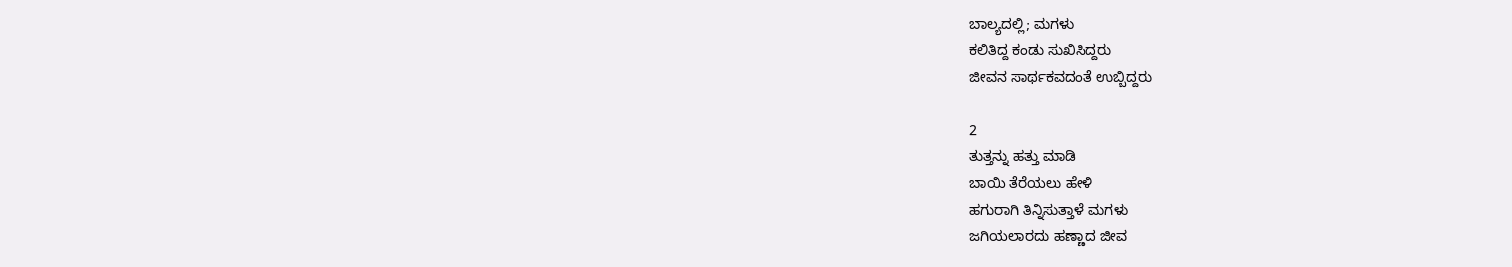ಬಾಲ್ಯದಲ್ಲಿ; ಮಗಳು
ಕಲಿತಿದ್ದ ಕಂಡು ಸುಖಿಸಿದ್ದರು
ಜೀವನ ಸಾರ್ಥಕವದಂತೆ ಉಬ್ಬಿದ್ದರು

2
ತುತ್ತನ್ನು ಹತ್ತು ಮಾಡಿ
ಬಾಯಿ ತೆರೆಯಲು ಹೇಳಿ
ಹಗುರಾಗಿ ತಿನ್ನಿಸುತ್ತಾಳೆ ಮಗಳು
ಜಗಿಯಲಾರದು ಹಣ್ಣಾದ ಜೀವ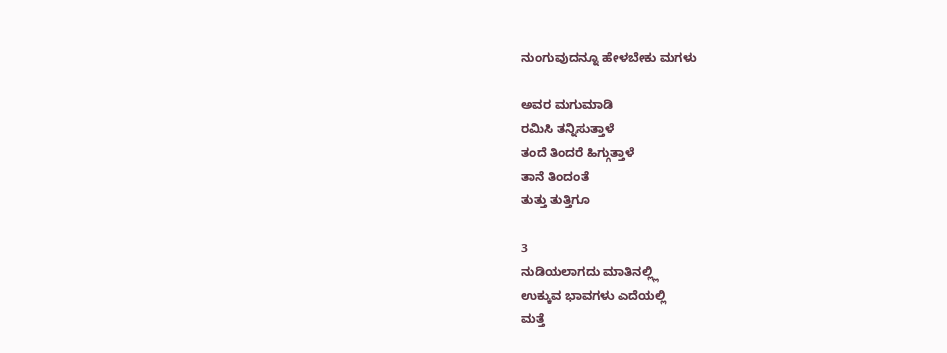ನುಂಗುವುದನ್ನೂ ಹೇಳಬೇಕು ಮಗಳು

ಅವರ ಮಗುಮಾಡಿ
ರಮಿಸಿ ತನ್ನಿಸುತ್ತಾಳೆ
ತಂದೆ ತಿಂದರೆ ಹಿಗ್ಗುತ್ತಾಳೆ
ತಾನೆ ತಿಂದಂತೆ
ತುತ್ತು ತುತ್ತಿಗೂ

3
ನುಡಿಯಲಾಗದು ಮಾತಿನಲ್ಲ್ಲಿ
ಉಕ್ಕುವ ಭಾವಗಳು ಎದೆಯಲ್ಲಿ
ಮತ್ತೆ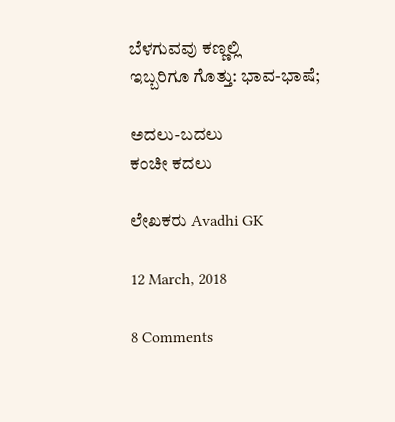ಬೆಳಗುವವು ಕಣ್ಣಲ್ಲಿ
ಇಬ್ಬರಿಗೂ ಗೊತ್ತು: ಭಾವ-ಭಾಷೆ;

ಅದಲು-ಬದಲು
ಕಂಚೀ ಕದಲು

ಲೇಖಕರು Avadhi GK

12 March, 2018

8 Comments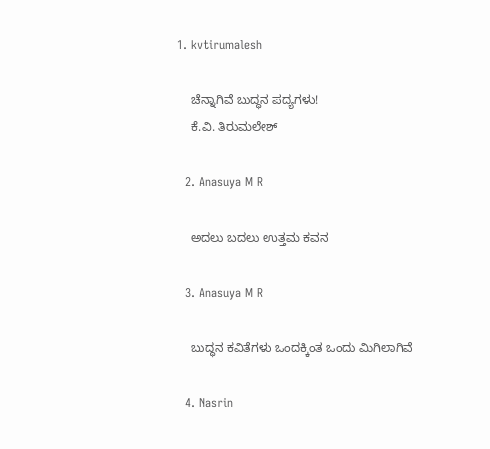1. kvtirumalesh

    ಚೆನ್ನಾಗಿವೆ ಬುದ್ಧನ ಪದ್ಯಗಳು!
    ಕೆ.ವಿ. ತಿರುಮಲೇಶ್

  2. Anasuya M R

    ಅದಲು ಬದಲು ಉತ್ತಮ ಕವನ

  3. Anasuya M R

    ಬುದ್ಧನ ಕವಿತೆಗಳು ಒಂದಕ್ಕಿಂತ ಒಂದು ಮಿಗಿಲಾಗಿವೆ

  4. Nasrin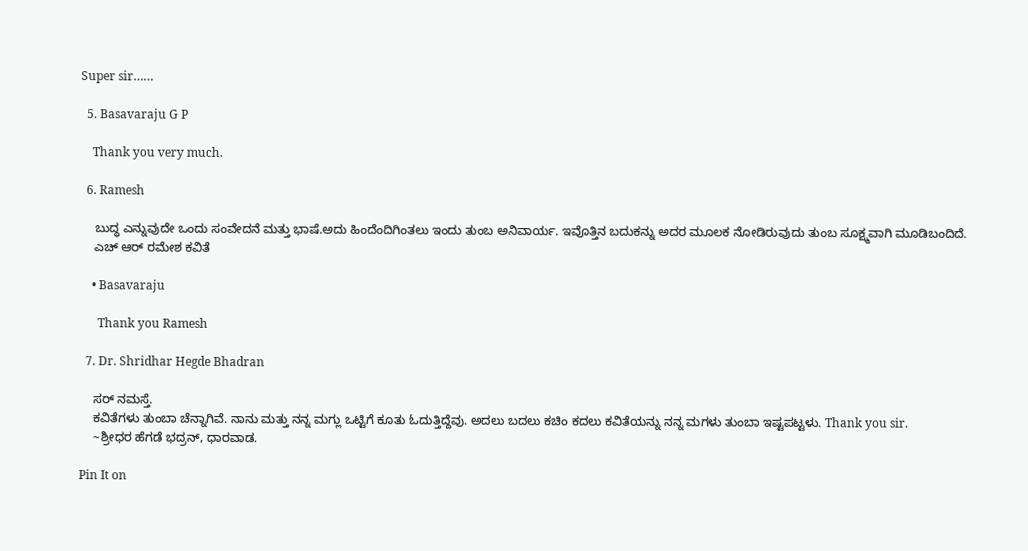Super sir……

  5. Basavaraju G P

    Thank you very much.

  6. Ramesh

    ಬುದ್ಧ ಎನ್ನುವುದೇ ಒಂದು ಸಂವೇದನೆ ಮತ್ತು ಭಾಷೆ.ಅದು ಹಿಂದೆಂದಿಗಿಂತಲು ಇಂದು ತುಂಬ ಅನಿವಾರ್ಯ. ಇವೊತ್ತಿನ ಬದುಕನ್ನು ಅದರ ಮೂಲಕ ನೋಡಿರುವುದು ತುಂಬ ಸೂಕ್ಷ್ಮವಾಗಿ ಮೂಡಿಬಂದಿದೆ.
    ಎಚ್ ಆರ್ ರಮೇಶ ಕವಿತೆ

    • Basavaraju

      Thank you Ramesh

  7. Dr. Shridhar Hegde Bhadran

    ಸರ್ ನಮಸ್ತೆ.
    ಕವಿತೆಗಳು ತುಂಬಾ ಚೆನ್ನಾಗಿವೆ. ನಾನು ಮತ್ತು ನನ್ನ ಮಗ್ಲು ಒಟ್ಟಿಗೆ ಕೂತು ಓದುತ್ತಿದ್ದೆವು. ಅದಲು ಬದಲು ಕಚಿಂ ಕದಲು ಕವಿತೆಯನ್ನು ನನ್ನ ಮಗಳು ತುಂಬಾ ಇಷ್ಟಪಟ್ಟಳು. Thank you sir.
    ~ಶ್ರೀಧರ ಹೆಗಡೆ ಭದ್ರನ್, ಧಾರವಾಡ.

Pin It on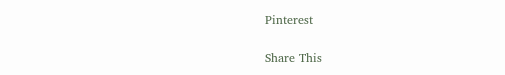Pinterest

Share This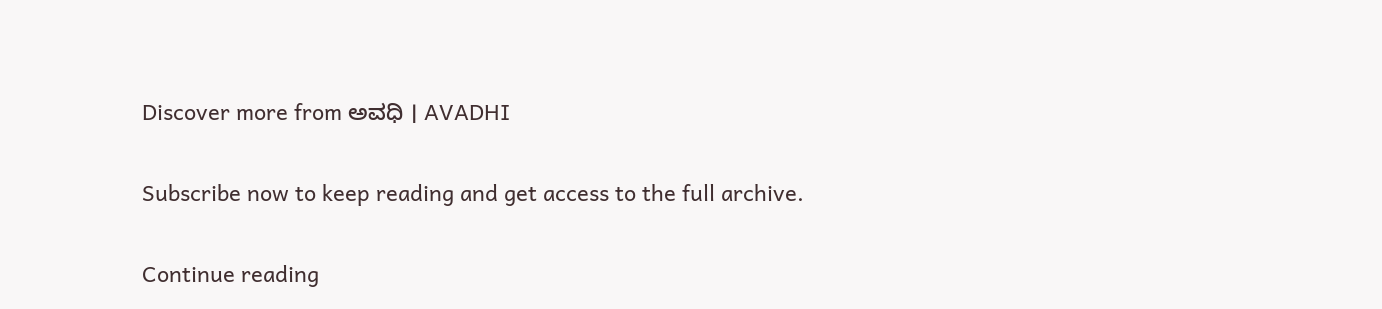Discover more from ಅವಧಿ । AVADHI

Subscribe now to keep reading and get access to the full archive.

Continue reading